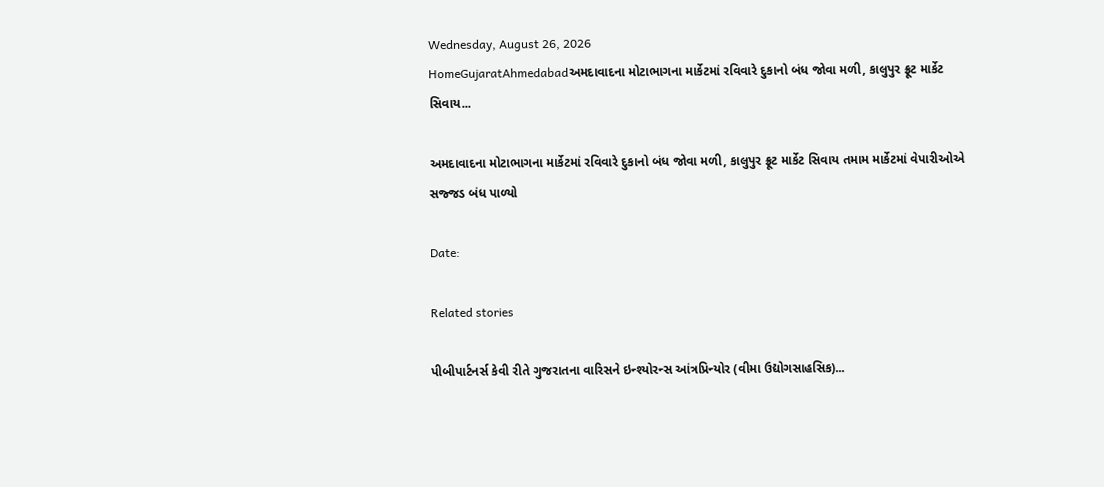Wednesday, August 26, 2026
HomeGujaratAhmedabadઅમદાવાદના મોટાભાગના માર્કેટમાં રવિવારે દુકાનો બંધ જોવા મળી, કાલુપુર ફ્રૂટ માર્કેટ સિવાય...

અમદાવાદના મોટાભાગના માર્કેટમાં રવિવારે દુકાનો બંધ જોવા મળી, કાલુપુર ફ્રૂટ માર્કેટ સિવાય તમામ માર્કેટમાં વેપારીઓએ સજ્જડ બંધ પાળ્યો

Date:

Related stories

પીબીપાર્ટનર્સ કેવી રીતે ગુજરાતના વારિસને ઇન્શ્યોરન્સ આંત્રપ્રિન્યોર (વીમા ઉદ્યોગસાહસિક)...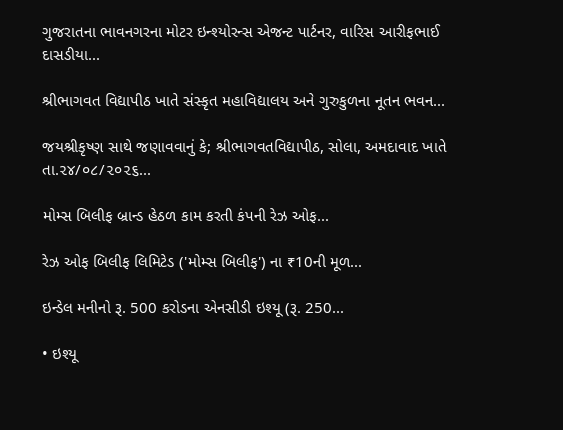ગુજરાતના ભાવનગરના મોટર ઇન્શ્યોરન્સ એજન્ટ પાર્ટનર, વારિસ આરીફભાઈ દાસડીયા...

શ્રીભાગવત વિદ્યાપીઠ ખાતે સંસ્કૃત મહાવિદ્યાલય અને ગુરુકુળના નૂતન ભવન...

જયશ્રીકૃષ્ણ સાથે જણાવવાનું કે; શ્રીભાગવતવિદ્યાપીઠ, સોલા, અમદાવાદ ખાતે તા.૨૪/૦૮/૨૦૨૬...

મોમ્સ બિલીફ બ્રાન્ડ હેઠળ કામ કરતી કંપની રેઝ ઓફ...

રેઝ ઓફ બિલીફ લિમિટેડ ('મોમ્સ બિલીફ') ના ₹10ની મૂળ...

ઇન્ડેલ મનીનો રૂ. 500 કરોડના એનસીડી ઇશ્યૂ (રૂ. 250...

• ઇશ્યૂ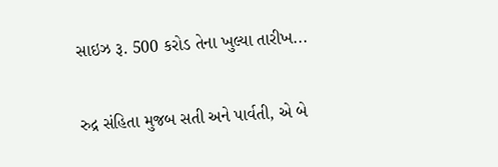સાઇઝ રૂ. 500 કરોડ તેના ખુલ્યા તારીખ...

રુદ્ર સંહિતા મુજબ સતી અને પાર્વતી, એ બે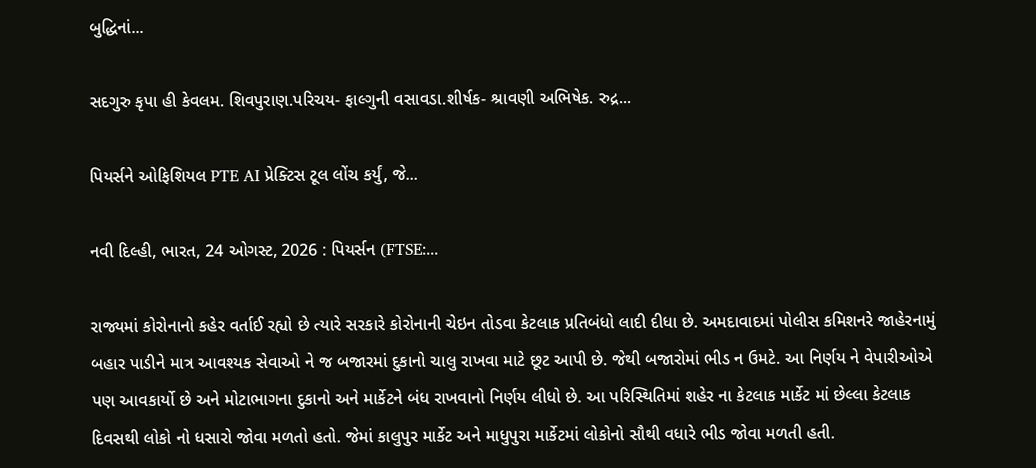બુદ્ધિનાં...

સદગુરુ કૃપા હી કેવલમ. શિવપુરાણ.પરિચય- ફાલ્ગુની વસાવડા.શીર્ષક- શ્રાવણી અભિષેક. રુદ્ર...

પિયર્સને ઓફિશિયલ PTE AI પ્રેક્ટિસ ટૂલ લોંચ કર્યું, જે...

નવી દિલ્હી, ભારત, 24 ઓગસ્ટ, 2026 : પિયર્સન (FTSE:...

રાજ્યમાં કોરોનાનો કહેર વર્તાઈ રહ્યો છે ત્યારે સરકારે કોરોનાની ચેઇન તોડવા કેટલાક પ્રતિબંધો લાદી દીધા છે. અમદાવાદમાં પોલીસ કમિશનરે જાહેરનામું બહાર પાડીને માત્ર આવશ્યક સેવાઓ ને જ બજારમાં દુકાનો ચાલુ રાખવા માટે છૂટ આપી છે. જેથી બજારોમાં ભીડ ન ઉમટે. આ નિર્ણય ને વેપારીઓએ પણ આવકાર્યો છે અને મોટાભાગના દુકાનો અને માર્કેટને બંધ રાખવાનો નિર્ણય લીધો છે. આ પરિસ્થિતિમાં શહેર ના કેટલાક માર્કેટ માં છેલ્લા કેટલાક દિવસથી લોકો નો ધસારો જોવા મળતો હતો. જેમાં કાલુપુર માર્કેટ અને માધુપુરા માર્કેટમાં લોકોનો સૌથી વધારે ભીડ જોવા મળતી હતી.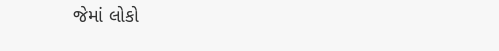જેમાં લોકો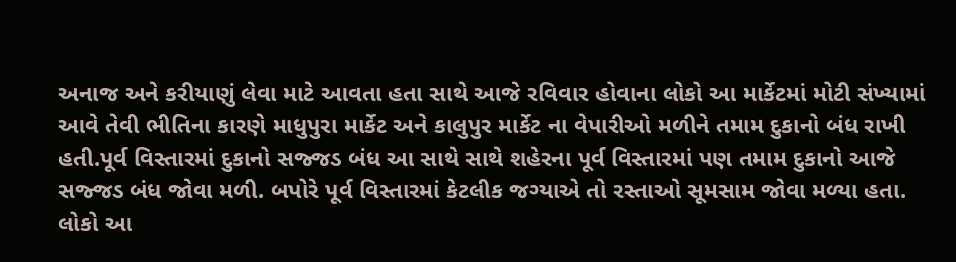અનાજ અને કરીયાણું લેવા માટે આવતા હતા સાથે આજે રવિવાર હોવાના લોકો આ માર્કેટમાં મોટી સંખ્યામાં આવે તેવી ભીતિના કારણે માધુપુરા માર્કેટ અને કાલુપુર માર્કેટ ના વેપારીઓ મળીને તમામ દુકાનો બંધ રાખી હતી.પૂર્વ વિસ્તારમાં દુકાનો સજ્જડ બંધ આ સાથે સાથે શહેરના પૂર્વ વિસ્તારમાં પણ તમામ દુકાનો આજે સજ્જડ બંધ જોવા મળી. બપોરે પૂર્વ વિસ્તારમાં કેટલીક જગ્યાએ તો રસ્તાઓ સૂમસામ જોવા મળ્યા હતા. લોકો આ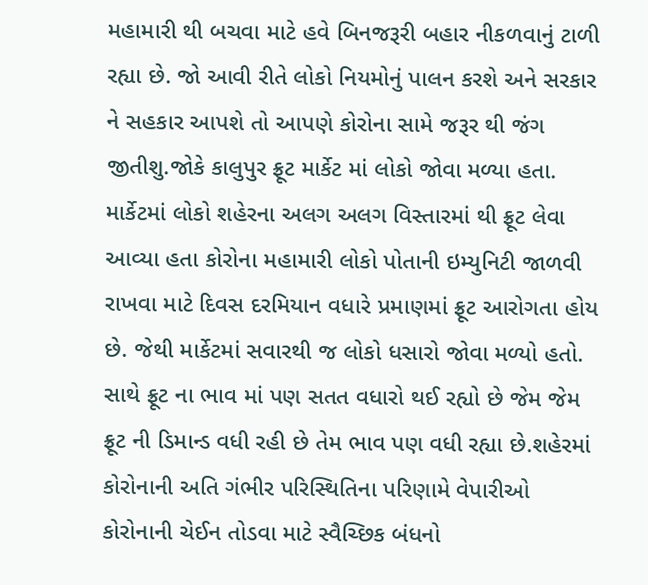મહામારી થી બચવા માટે હવે બિનજરૂરી બહાર નીકળવાનું ટાળી રહ્યા છે. જો આવી રીતે લોકો નિયમોનું પાલન કરશે અને સરકાર ને સહકાર આપશે તો આપણે કોરોના સામે જરૂર થી જંગ જીતીશુ.જોકે કાલુપુર ફ્રૂટ માર્કેટ માં લોકો જોવા મળ્યા હતા. માર્કેટમાં લોકો શહેરના અલગ અલગ વિસ્તારમાં થી ફ્રૂટ લેવા આવ્યા હતા કોરોના મહામારી લોકો પોતાની ઇમ્યુનિટી જાળવી રાખવા માટે દિવસ દરમિયાન વધારે પ્રમાણમાં ફ્રૂટ આરોગતા હોય છે. જેથી માર્કેટમાં સવારથી જ લોકો ધસારો જોવા મળ્યો હતો. સાથે ફ્રૂટ ના ભાવ માં પણ સતત વધારો થઈ રહ્યો છે જેમ જેમ ફ્રૂટ ની ડિમાન્ડ વધી રહી છે તેમ ભાવ પણ વધી રહ્યા છે.શહેરમાં કોરોનાની અતિ ગંભીર પરિસ્થિતિના પરિણામે વેપારીઓ કોરોનાની ચેઈન તોડવા માટે સ્વૈચ્છિક બંધનો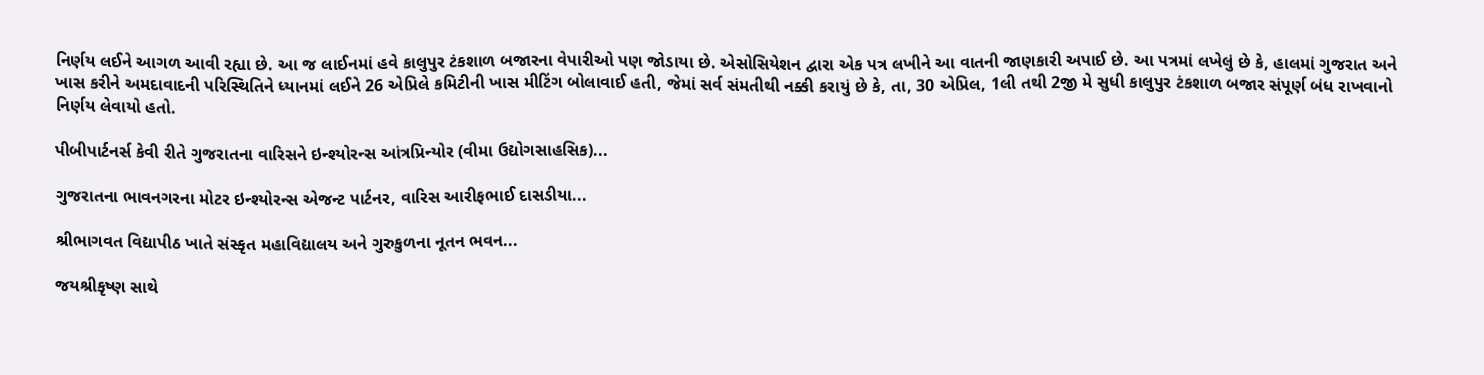નિર્ણય લઈને આગળ આવી રહ્યા છે. આ જ લાઈનમાં હવે કાલુપુર ટંકશાળ બજારના વેપારીઓ પણ જોડાયા છે. એસોસિયેશન દ્વારા એક પત્ર લખીને આ વાતની જાણકારી અપાઈ છે. આ પત્રમાં લખેલું છે કે, હાલમાં ગુજરાત અને ખાસ કરીને અમદાવાદની પરિસ્થિતિને ધ્યાનમાં લઈને 26 એપ્રિલે કમિટીની ખાસ મીટિંગ બોલાવાઈ હતી, જેમાં સર્વ સંમતીથી નક્કી કરાયું છે કે, તા, 30 એપ્રિલ, 1લી તથી 2જી મે સુધી કાલુપુર ટંકશાળ બજાર સંપૂર્ણ બંધ રાખવાનો નિર્ણય લેવાયો હતો.

પીબીપાર્ટનર્સ કેવી રીતે ગુજરાતના વારિસને ઇન્શ્યોરન્સ આંત્રપ્રિન્યોર (વીમા ઉદ્યોગસાહસિક)...

ગુજરાતના ભાવનગરના મોટર ઇન્શ્યોરન્સ એજન્ટ પાર્ટનર, વારિસ આરીફભાઈ દાસડીયા...

શ્રીભાગવત વિદ્યાપીઠ ખાતે સંસ્કૃત મહાવિદ્યાલય અને ગુરુકુળના નૂતન ભવન...

જયશ્રીકૃષ્ણ સાથે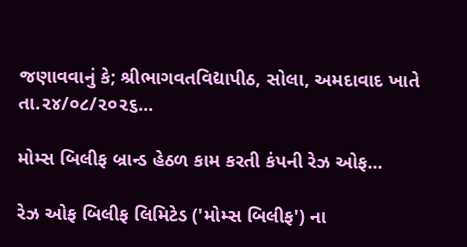જણાવવાનું કે; શ્રીભાગવતવિદ્યાપીઠ, સોલા, અમદાવાદ ખાતે તા.૨૪/૦૮/૨૦૨૬...

મોમ્સ બિલીફ બ્રાન્ડ હેઠળ કામ કરતી કંપની રેઝ ઓફ...

રેઝ ઓફ બિલીફ લિમિટેડ ('મોમ્સ બિલીફ') ના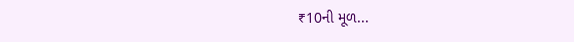₹10ની મૂળ...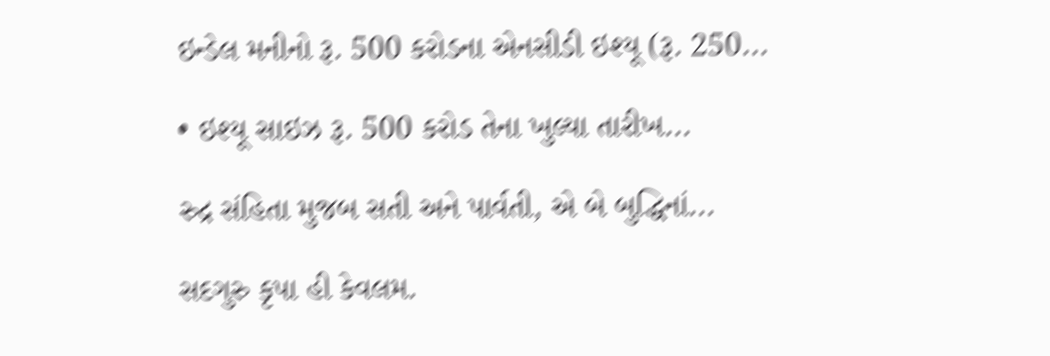ઇન્ડેલ મનીનો રૂ. 500 કરોડના એનસીડી ઇશ્યૂ (રૂ. 250...

• ઇશ્યૂ સાઇઝ રૂ. 500 કરોડ તેના ખુલ્યા તારીખ...

રુદ્ર સંહિતા મુજબ સતી અને પાર્વતી, એ બે બુદ્ધિનાં...

સદગુરુ કૃપા હી કેવલમ.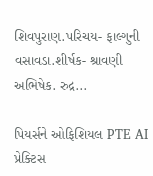શિવપુરાણ.પરિચય- ફાલ્ગુની વસાવડા.શીર્ષક- શ્રાવણી અભિષેક. રુદ્ર...

પિયર્સને ઓફિશિયલ PTE AI પ્રેક્ટિસ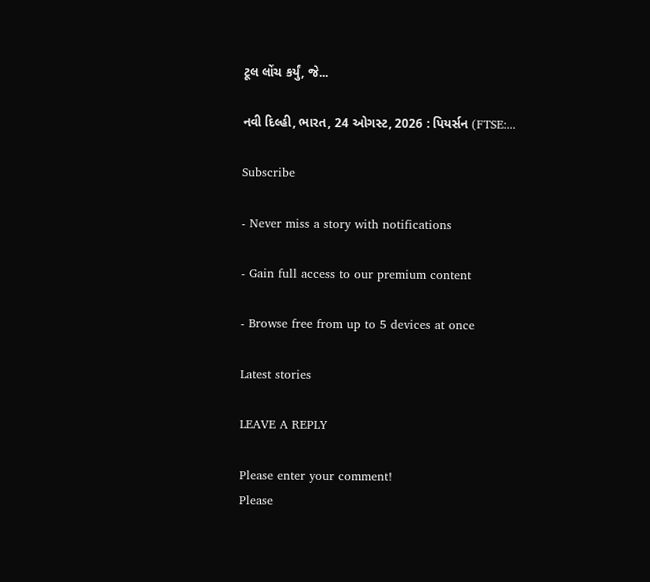ટૂલ લોંચ કર્યું, જે...

નવી દિલ્હી, ભારત, 24 ઓગસ્ટ, 2026 : પિયર્સન (FTSE:...

Subscribe

- Never miss a story with notifications

- Gain full access to our premium content

- Browse free from up to 5 devices at once

Latest stories

LEAVE A REPLY

Please enter your comment!
Please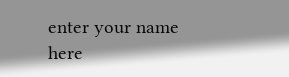enter your name here